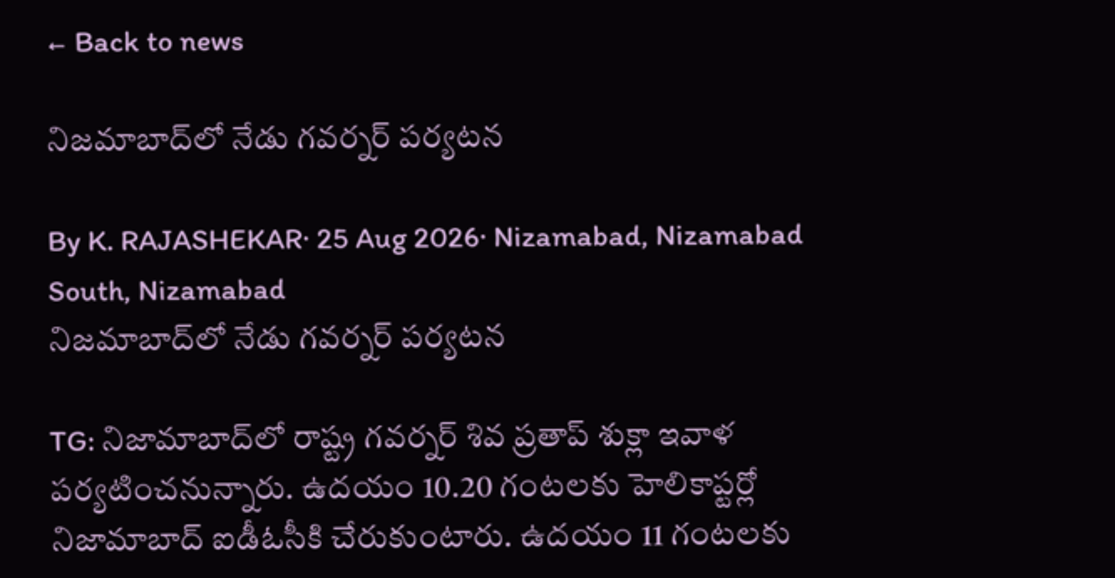← Back to news

నిజమాబాద్‌లో నేడు గవర్నర్ పర్యటన

By K. RAJASHEKAR· 25 Aug 2026· Nizamabad, Nizamabad South, Nizamabad
నిజమాబాద్‌లో నేడు గవర్నర్ పర్యటన

TG: నిజామాబాద్‌లో రాష్ట్ర గవర్నర్ శివ ప్రతాప్ శుక్లా ఇవాళ పర్యటించనున్నారు. ఉదయం 10.20 గంటలకు హెలికాప్టర్లో నిజామాబాద్ ఐడీఓసీకి చేరుకుంటారు. ఉదయం 11 గంటలకు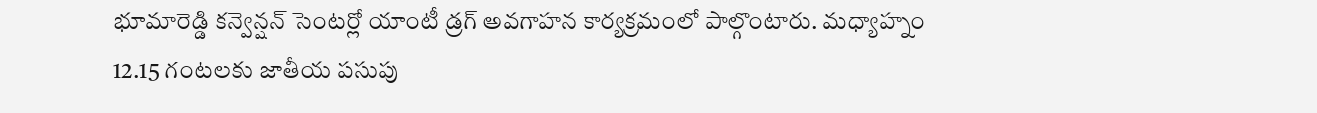భూమారెడ్డి కన్వెన్షన్ సెంటర్లో యాంటీ డ్రగ్ అవగాహన కార్యక్రమంలో పాల్గొంటారు. మధ్యాహ్నం 12.15 గంటలకు జాతీయ పసుపు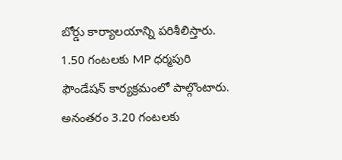బోర్డు కార్యాలయాన్ని పరిశీలిస్తారు. 1.50 గంటలకు MP ధర్మపురి ఫౌండేషన్ కార్యక్రమంలో పాల్గొంటారు. అనంతరం 3.20 గంటలకు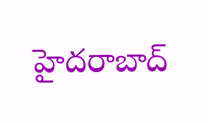హైదరాబాద్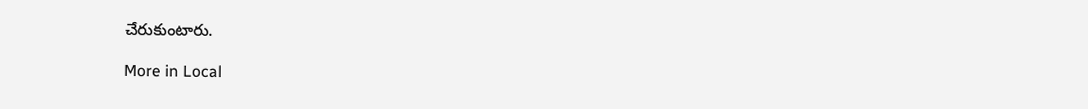చేరుకుంటారు.

More in Local